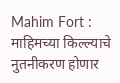Mahim Fort : माहिमच्या किल्ल्याचे नुतनीकरण होणार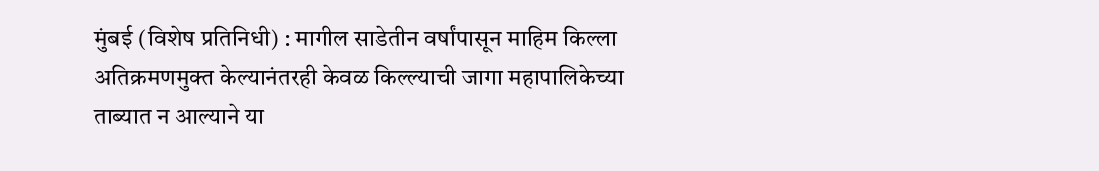मुंबई (विशेष प्रतिनिधी) : मागील साडेतीन वर्षांपासून माहिम किल्ला अतिक्रमणमुक्त केल्यानंतरही केवळ किल्ल्याची जागा महापालिकेच्या ताब्यात न आल्याने या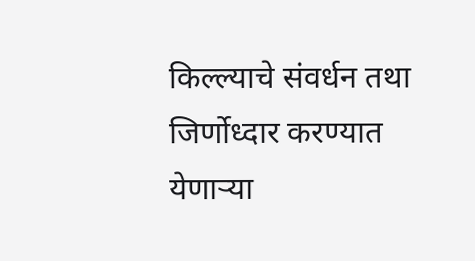किल्ल्याचे संवर्धन तथा जिर्णोध्दार करण्यात येणाऱ्या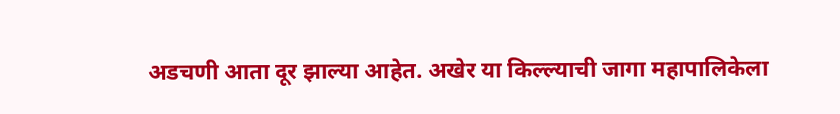अडचणी आता दूर झाल्या आहेत. अखेर या किल्ल्याची जागा महापालिकेला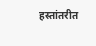हस्तांतरीत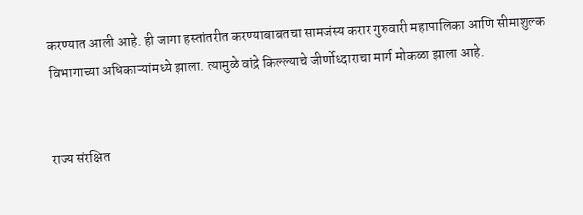करण्यात आली आहे. ही जागा हस्तांतरीत करण्याबाबतचा सामजंस्य करार गुरुवारी महापालिका आणि सीमाशुल्क विभागाच्या अधिकाऱ्यांमध्ये झाला. त्यामुळे वांद्रे किल्ल्याचे जीर्णोध्दाराचा मार्ग मोकळा झाला आहे.


राज्य संरक्षित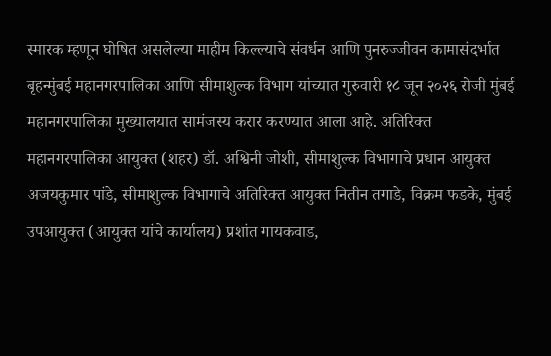स्मारक म्हणून घोषित असलेल्या माहीम किल्ल्याचे संवर्धन आणि पुनरुज्जीवन कामासंदर्भात बृहन्मुंबई महानगरपालिका आणि सीमाशुल्क विभाग यांच्यात गुरुवारी १८ जून २०२६ रोजी मुंबई महानगरपालिका मुख्यालयात सामंजस्य करार करण्यात आला आहे. अतिरिक्त महानगरपालिका आयुक्त (शहर) डॉ. अश्विनी जोशी, सीमाशुल्क विभागाचे प्रधान आयुक्त अजयकुमार पांडे, सीमाशुल्क विभागाचे अतिरिक्त आयुक्त नितीन तगाडे, विक्रम फडके, मुंबई उपआयुक्त (आयुक्त यांचे कार्यालय) प्रशांत गायकवाड,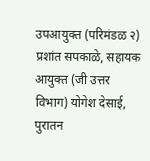उपआयुक्त (परिमंडळ २) प्रशांत सपकाळे, सहायक आयुक्त (जी उत्तर विभाग) योगेश देसाई, पुरातन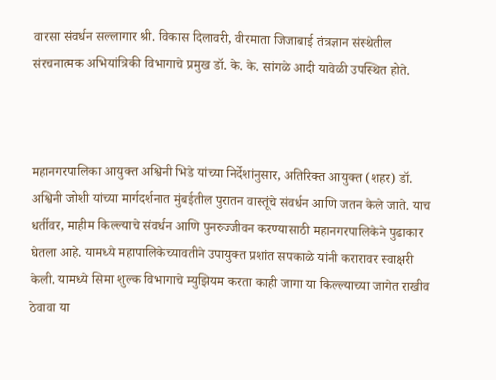वारसा संवर्धन सल्लागार श्री. विकास दिलावरी, वीरमाता जिजाबाई तंत्रज्ञान संस्थेतील संरचनात्मक अभियांत्रिकी विभागाचे प्रमुख डॉ. के. के. सांगळे आदी यावेळी उपस्थित होते.



महानगरपालिका आयुक्त अश्विनी भिडे यांच्या निर्देशांनुसार, अतिरिक्त आयुक्त (शहर) डॉ. अश्विनी जोशी यांच्या मार्गदर्शनात मुंबईतील पुरातन वास्तूंचे संवर्धन आणि जतन केले जाते. याच धर्तीवर, माहीम किल्ल्याचे संवर्धन आणि पुनरुज्जीवन करण्यासाठी महानगरपालिकेने पुढाकार घेतला आहे. यामध्ये महापालिकेच्यावतीने उपायुक्त प्रशांत सपकाळे यांनी करारावर स्वाक्षरी केली. यामध्ये सिमा शुल्क विभागाचे म्युझियम करता काही जागा या किल्ल्याच्या जागेत राखीव ठेवावा या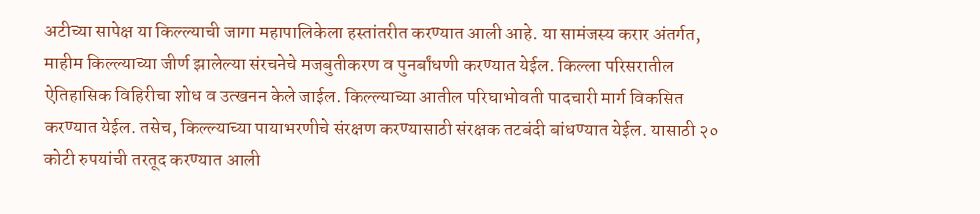अटीच्या सापेक्ष या किल्ल्याची जागा महापालिकेला हस्तांतरीत करण्यात आली आहे. या सामंजस्य करार अंतर्गत, माहीम किल्ल्याच्या जीर्ण झालेल्या संरचनेचे मजबुतीकरण व पुनर्बांधणी करण्यात येईल. किल्ला परिसरातील ऐतिहासिक विहिरीचा शोध व उत्खनन केले जाईल. किल्ल्याच्या आतील परिघाभोवती पादचारी मार्ग विकसित करण्यात येईल. तसेच, किल्ल्याच्या पायाभरणीचे संरक्षण करण्यासाठी संरक्षक तटबंदी बांधण्यात येईल. यासाठी २० कोटी रुपयांची तरतूद करण्यात आली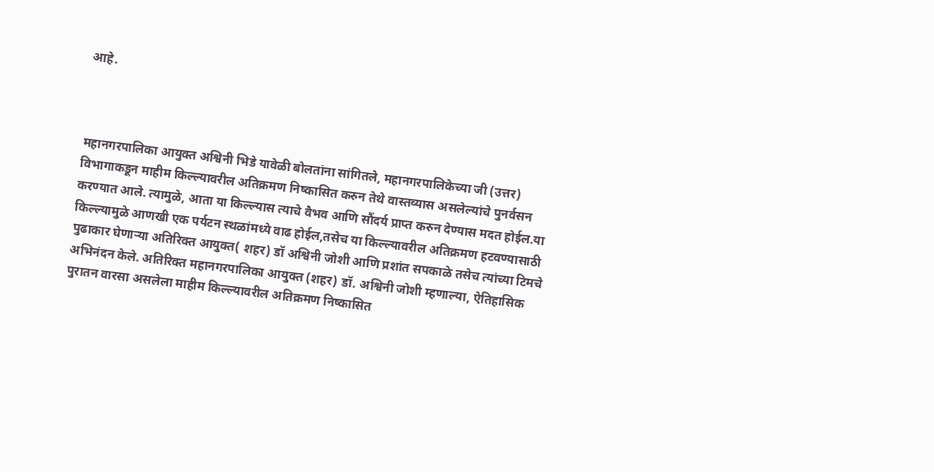आहे.



महानगरपालिका आयुक्त अश्विनी भिडे यावेळी बोलतांना सांगितले, महानगरपालिकेच्या जी (उत्तर) विभागाकडून माहीम किल्ल्यावरील अतिक्रमण निष्कासित करुन तेथे वास्तव्यास असलेल्यांचे पुनर्वसन करण्यात आले. त्यामुळे, आता या किल्ल्यास त्याचे वैभव आणि सौंदर्य प्राप्त करुन देण्यास मदत होईल.या किल्ल्यामुळे आणखी एक पर्यटन स्थळांमध्ये वाढ होईल,तसेच या किल्ल्यावरील अतिक्रमण हटवण्यासाठी पुढाकार घेणाऱ्या अतिरिक्त आयुक्त( शहर) डॉ अश्विनी जोशी आणि प्रशांत सपकाळे तसेच त्यांच्या टिमचे अभिनंदन केले. अतिरिक्त महानगरपालिका आयुक्त (शहर) डॉ. अश्विनी जोशी म्हणाल्या, ऐतिहासिक पुरातन वारसा असलेला माहीम किल्ल्यावरील अतिक्रमण निष्कासित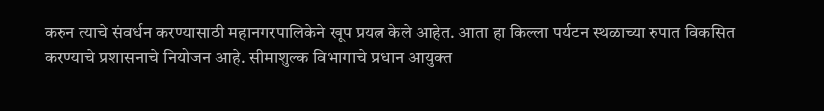करुन त्याचे संवर्धन करण्यासाठी महानगरपालिकेने खूप प्रयत्न केले आहेत. आता हा किल्ला पर्यटन स्थळाच्या रुपात विकसित करण्याचे प्रशासनाचे नियोजन आहे. सीमाशुल्क विभागाचे प्रधान आयुक्त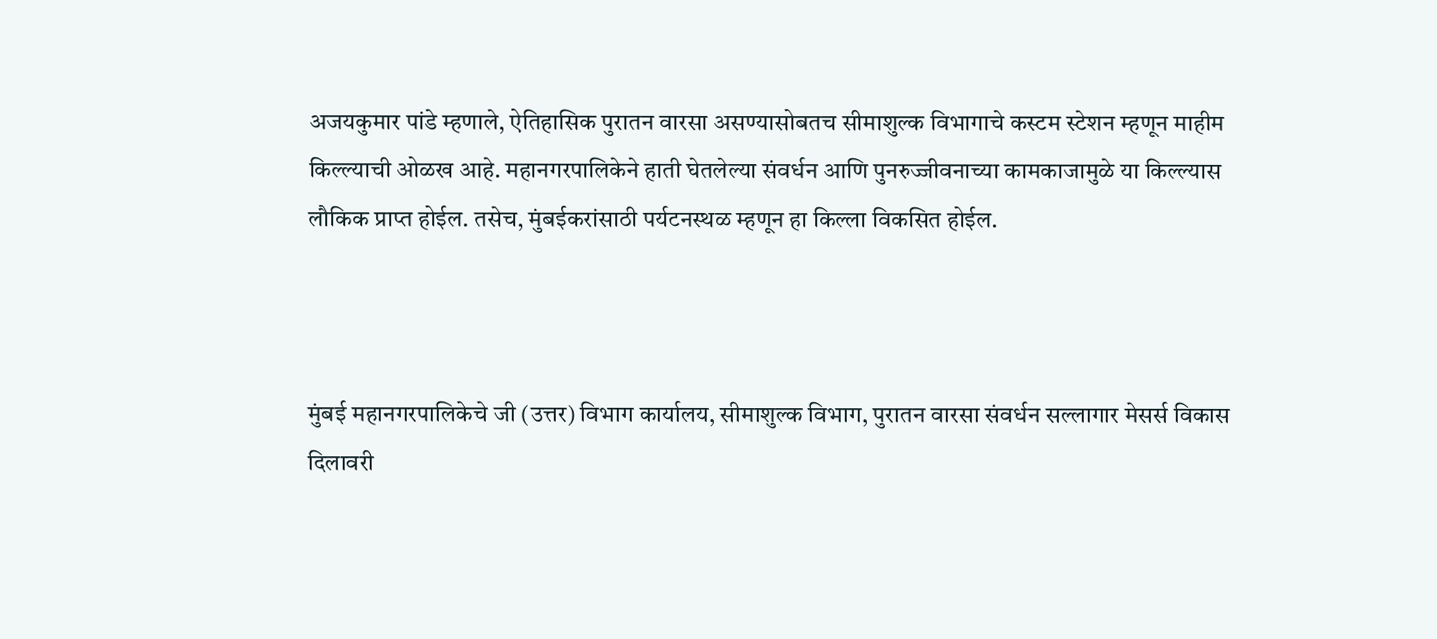अजयकुमार पांडे म्हणाले, ऐतिहासिक पुरातन वारसा असण्यासोबतच सीमाशुल्क विभागाचे कस्टम स्टेशन म्हणून माहीम किल्ल्याची ओळख आहे. महानगरपालिकेने हाती घेतलेल्या संवर्धन आणि पुनरुज्जीवनाच्या कामकाजामुळे या किल्ल्यास लौकिक प्राप्त होईल. तसेच, मुंबईकरांसाठी पर्यटनस्थळ म्हणून हा किल्ला विकसित होईल.



मुंबई महानगरपालिकेचे जी (उत्तर) विभाग कार्यालय, सीमाशुल्क विभाग, पुरातन वारसा संवर्धन सल्लागार मेसर्स विकास दिलावरी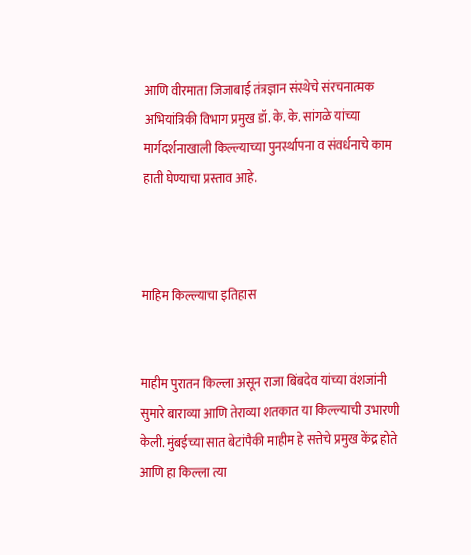आणि वीरमाता जिजाबाई तंत्रज्ञान संस्थेचे संरचनात्मक अभियांत्रिकी विभाग प्रमुख डॉ. के. के. सांगळे यांच्या मार्गदर्शनाखाली किल्ल्याच्या पुनर्स्थापना व संवर्धनाचे काम हाती घेण्याचा प्रस्ताव आहे.



माहिम किल्ल्याचा इतिहास


माहीम पुरातन किल्ला असून राजा बिंबदेव यांच्या वंशजांनी सुमारे बाराव्या आणि तेराव्या शतकात या किल्ल्याची उभारणी केली. मुंबईच्या सात बेटांपैकी माहीम हे सत्तेचे प्रमुख केंद्र होते आणि हा किल्ला त्या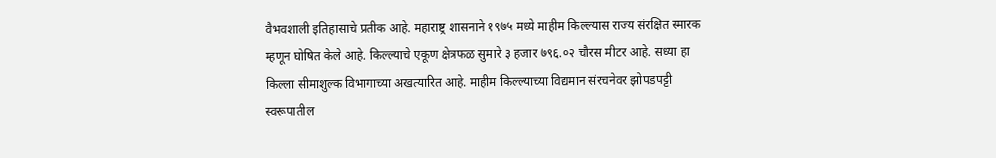वैभवशाली इतिहासाचे प्रतीक आहे. महाराष्ट्र शासनाने १९७५ मध्ये माहीम किल्ल्यास राज्य संरक्षित स्मारक म्हणून घोषित केले आहे. किल्ल्याचे एकूण क्षेत्रफळ सुमारे ३ हजार ७९६.०२ चौरस मीटर आहे. सध्या हा किल्ला सीमाशुल्क विभागाच्या अखत्यारित आहे. माहीम किल्ल्याच्या विद्यमान संरचनेवर झोपडपट्टी स्वरूपातील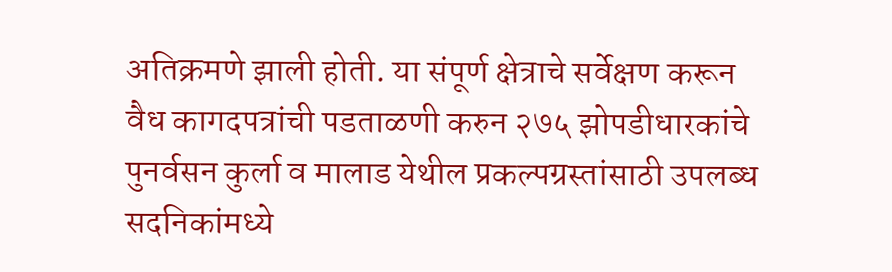अतिक्रमणे झाली होती. या संपूर्ण क्षेत्राचे सर्वेक्षण करून वैध कागदपत्रांची पडताळणी करुन २७५ झोपडीधारकांचे पुनर्वसन कुर्ला व मालाड येथील प्रकल्पग्रस्तांसाठी उपलब्ध सदनिकांमध्ये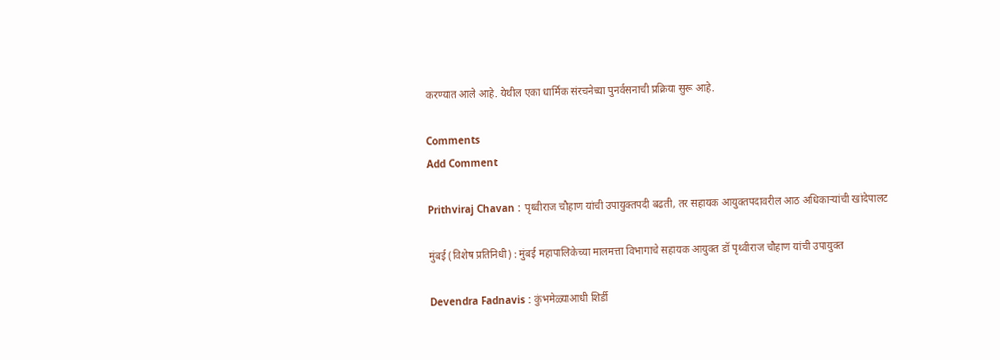करण्यात आले आहे. येथील एका धार्मिक संरचनेच्या पुनर्वसनाची प्रक्रिया सुरू आहे.

Comments
Add Comment

Prithviraj Chavan : पृथ्वीराज चौहाण यांची उपायुक्तपदी बढती, तर सहायक आयुक्तपदावरील आठ अधिकाऱ्यांची खांदेपालट

मुंबई (विशेष प्रतिनिधी) : मुंबई महापालिकेच्या मालमत्ता विभागाचे सहायक आयुक्त डॉ पृथ्वीराज चौहाण यांची उपायुक्त

Devendra Fadnavis : कुंभमेळ्याआधी शिर्डी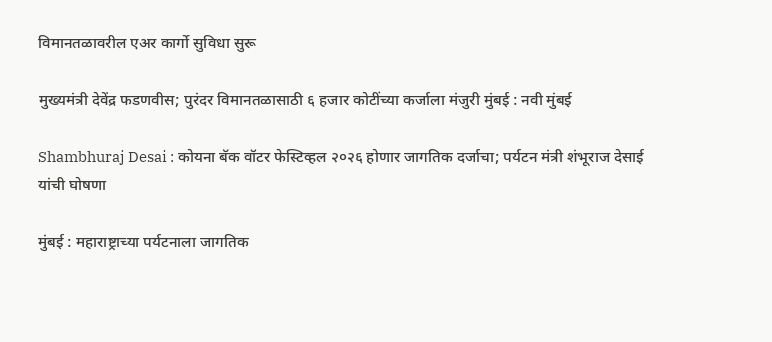विमानतळावरील एअर कार्गो सुविधा सुरू

मुख्यमंत्री देवेंद्र फडणवीस; पुरंदर विमानतळासाठी ६ हजार कोटींच्या कर्जाला मंजुरी मुंबई : नवी मुंबई

Shambhuraj Desai : कोयना बॅक वॉटर फेस्टिव्हल २०२६ होणार जागतिक दर्जाचा; पर्यटन मंत्री शंभूराज देसाई यांची घोषणा

मुंबई : महाराष्ट्राच्या पर्यटनाला जागतिक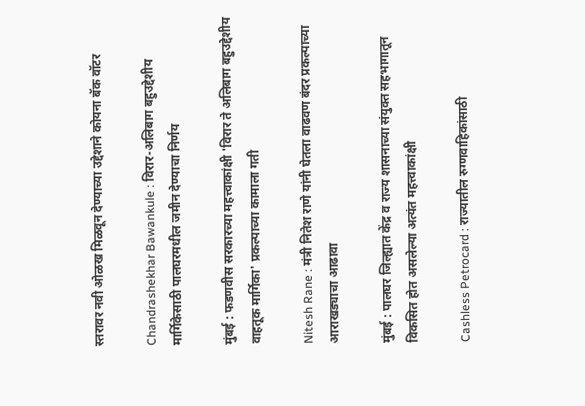स्तरावर नवी ओळख मिळवून देण्याच्या उद्देशाने कोयना बॅक वॉटर

Chandrashekhar Bawankule : विरार-अलिबाग बहुउद्देशीय मार्गिकेसाठी पालघरमधील जमीन देण्याचा निर्णय

मुंबई : फडणवीस सरकारच्या महत्त्वाकांक्षी 'विरार ते अलिबाग बहुउद्देशीय वाहतूक मार्गिका' प्रकल्पाच्या कामाला गती

Nitesh Rane : मंत्री नितेश राणे यांनी घेतला वाढवण बंदर प्रकल्पाच्या आराखड्याचा आढावा

मुंबई : पालघर जिल्ह्यात केंद्र व राज्य शासनाच्या संयुक्त सहभागातून विकसित होत असलेल्या अत्यंत महत्त्वाकांक्षी

Cashless Petrocard : राज्यातील रुग्णवाहिकांसाठी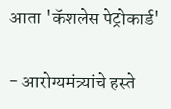आता 'कॅशलेस पेट्रोकार्ड'

- आरोग्यमंत्र्यांचे हस्ते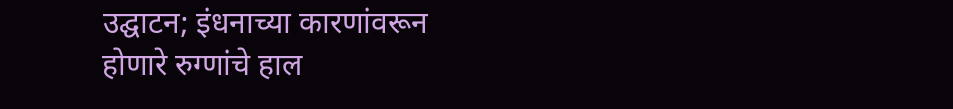उद्घाटन; इंधनाच्या कारणांवरून होणारे रुग्णांचे हाल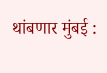थांबणार मुंबई :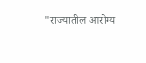"राज्यातील आरोग्य